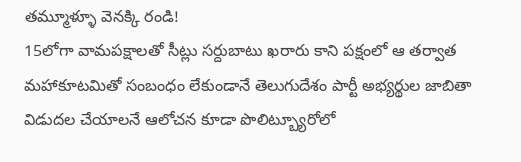తమ్మూళ్ళూ వెనక్కి రండి!
15లోగా వామపక్షాలతో సీట్లు సర్దుబాటు ఖరారు కాని పక్షంలో ఆ తర్వాత మహాకూటమితో సంబంధం లేకుండానే తెలుగుదేశం పార్టీ అభ్యర్థుల జాబితా విడుదల చేయాలనే ఆలోచన కూడా పొలిట్బ్యూరోలో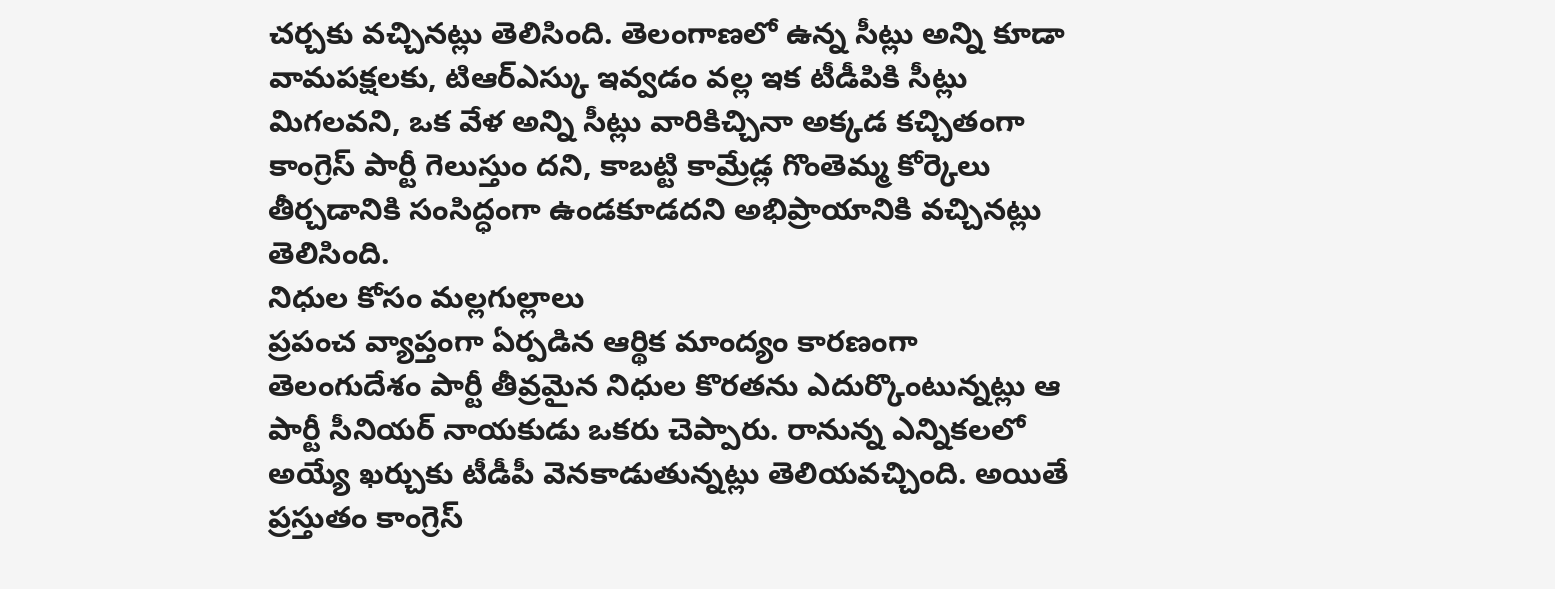చర్చకు వచ్చినట్లు తెలిసింది. తెలంగాణలో ఉన్న సీట్లు అన్ని కూడా వామపక్షలకు, టిఆర్ఎస్కు ఇవ్వడం వల్ల ఇక టీడీపికి సీట్లు మిగలవని, ఒక వేళ అన్ని సీట్లు వారికిచ్చినా అక్కడ కచ్చితంగా కాంగ్రెస్ పార్టీ గెలుస్తుం దని, కాబట్టి కామ్రేడ్ల గొంతెమ్మ కోర్కెలు తీర్చడానికి సంసిద్ధంగా ఉండకూడదని అభిప్రాయానికి వచ్చినట్లు తెలిసింది.
నిధుల కోసం మల్లగుల్లాలు
ప్రపంచ వ్యాప్తంగా ఏర్పడిన ఆర్థిక మాంద్యం కారణంగా తెలంగుదేశం పార్టీ తీవ్రమైన నిధుల కొరతను ఎదుర్కొంటున్నట్లు ఆ పార్టీ సీనియర్ నాయకుడు ఒకరు చెప్పారు. రానున్న ఎన్నికలలో అయ్యే ఖర్చుకు టీడీపీ వెనకాడుతున్నట్లు తెలియవచ్చింది. అయితే ప్రస్తుతం కాంగ్రెస్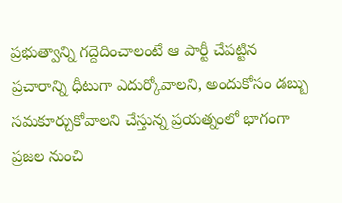ప్రభుత్వాన్ని గద్దెదించాలంటే ఆ పార్టీ చేపట్టిన ప్రచారాన్ని ధీటుగా ఎదుర్కోవాలని, అందుకోసం డబ్బు సమకూర్చుకోవాలని చేస్తున్న ప్రయత్నంలో భాగంగా ప్రజల నుంచి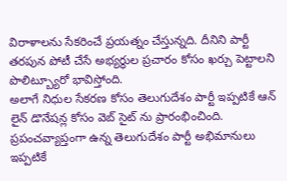విరాళాలను సేకరించే ప్రయత్నం చేస్తున్నది. దీనిని పార్టీ తరపున పోటీ చేసే అభ్యర్ధుల ప్రచారం కోసం ఖర్చు పెట్టాలని పొలిట్బ్యూరో భావిస్తోంది.
అలాగే నిధుల సేకరణ కోసం తెలుగుదేశం పార్టీ ఇప్పటికే ఆన్ లైన్ డొనేషన్ల కోసం వెబ్ సైట్ ను ప్రారంభించింది. ప్రపంచవ్యాప్తంగా ఉన్న తెలుగుదేశం పార్టీ అభిమానులు ఇప్పటికే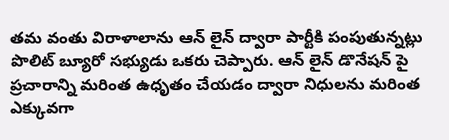తమ వంతు విరాళాలాను ఆన్ లైన్ ద్వారా పార్టీకి పంపుతున్నట్లు పొలిట్ బ్యూరో సభ్యుడు ఒకరు చెప్పారు. ఆన్ లైన్ డొనేషన్ పై ప్రచారాన్ని మరింత ఉధృతం చేయడం ద్వారా నిధులను మరింత ఎక్కువగా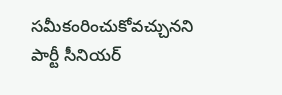సమీకంరించుకోవచ్చునని పార్టీ సీనియర్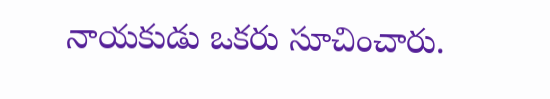నాయకుడు ఒకరు సూచించారు.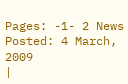Pages: -1- 2 News Posted: 4 March, 2009
|